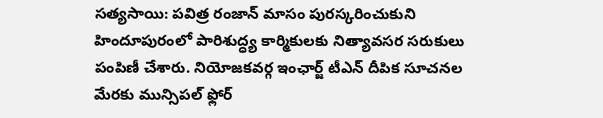సత్యసాయి: పవిత్ర రంజాన్ మాసం పురస్కరించుకుని హిందూపురంలో పారిశుద్ధ్య కార్మికులకు నిత్యావసర సరుకులు పంపిణీ చేశారు. నియోజకవర్గ ఇంఛార్జ్ టీఎన్ దీపిక సూచనల మేరకు మున్సిపల్ ఫ్లోర్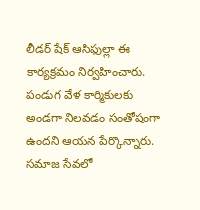లీడర్ షేక్ ఆసిఫుల్లా ఈ కార్యక్రమం నిర్వహించారు. పండుగ వేళ కార్మికులకు అండగా నిలవడం సంతోషంగా ఉందని ఆయన పేర్కొన్నారు. సమాజ సేవలో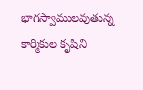భాగస్వాములవుతున్న కార్మికుల కృషిని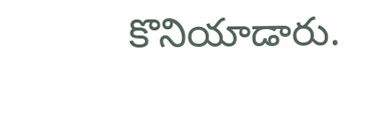కొనియాడారు.